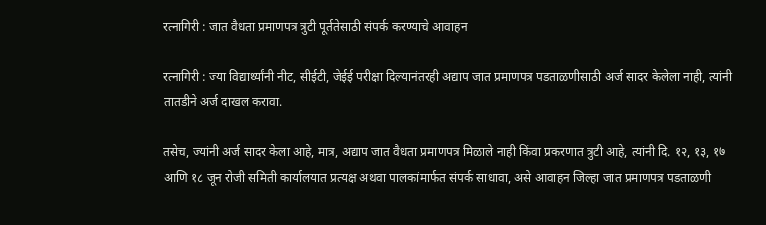रत्नागिरी : जात वैधता प्रमाणपत्र त्रुटी पूर्ततेसाठी संपर्क करण्याचे आवाहन

रत्नागिरी : ज्या विद्यार्थ्यांनी नीट, सीईटी, जेईई परीक्षा दिल्यानंतरही अद्याप जात प्रमाणपत्र पडताळणीसाठी अर्ज सादर केलेला नाही, त्यांनी तातडीने अर्ज दाखल करावा.

तसेच, ज्यांनी अर्ज सादर केला आहे, मात्र, अद्याप जात वैधता प्रमाणपत्र मिळाले नाही किंवा प्रकरणात त्रुटी आहे, त्यांनी दि. १२, १३, १७ आणि १८ जून रोजी समिती कार्यालयात प्रत्यक्ष अथवा पालकांमार्फत संपर्क साधावा, असे आवाहन जिल्हा जात प्रमाणपत्र पडताळणी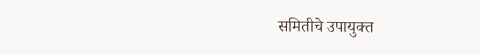समितीचे उपायुक्त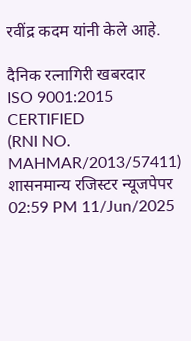रवींद्र कदम यांनी केले आहे.

दैनिक रत्नागिरी खबरदार
ISO 9001:2015 CERTIFIED
(RNI NO. MAHMAR/2013/57411)
शासनमान्य रजिस्टर न्यूजपेपर
02:59 PM 11/Jun/2025